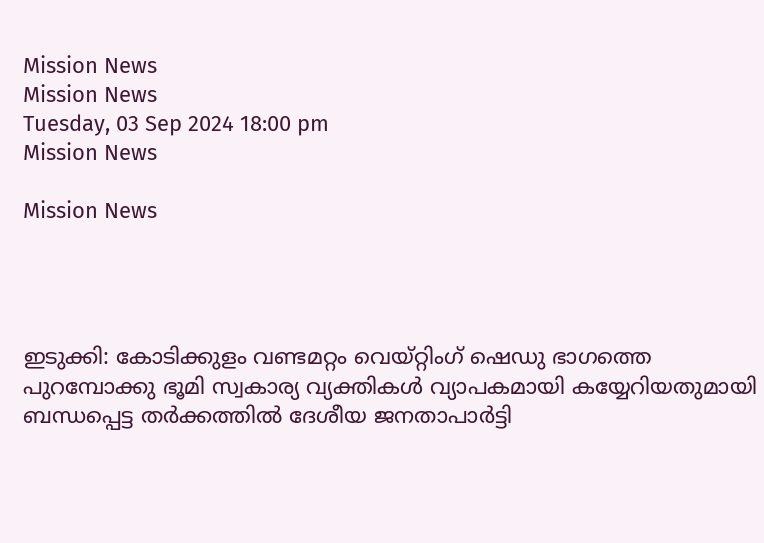Mission News
Mission News
Tuesday, 03 Sep 2024 18:00 pm
Mission News

Mission News




ഇടുക്കി: കോടിക്കുളം വണ്ടമറ്റം വെയ്റ്റിംഗ് ഷെഡു ഭാഗത്തെ പുറമ്പോക്കു ഭൂമി സ്വകാര്യ വ്യക്തികൾ വ്യാപകമായി കയ്യേറിയതുമായി ബന്ധപ്പെട്ട തർക്കത്തിൽ ദേശീയ ജനതാപാർട്ടി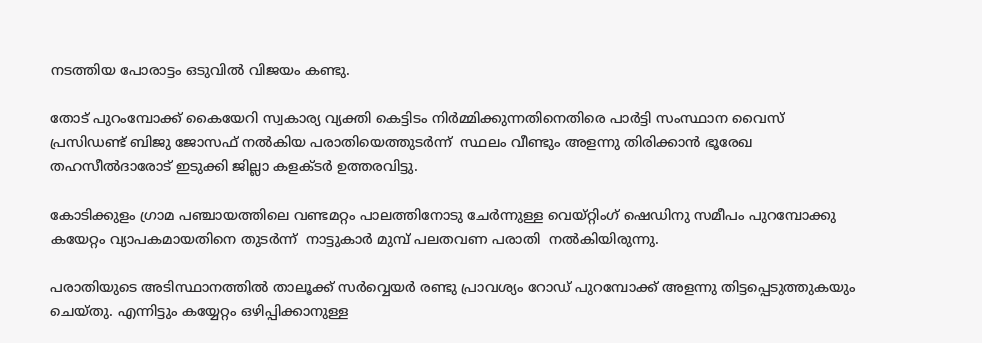നടത്തിയ പോരാട്ടം ഒടുവിൽ വിജയം കണ്ടു.

തോട് പുറംമ്പോക്ക് കൈയേറി സ്വകാര്യ വ്യക്തി കെട്ടിടം നിർമ്മിക്കുന്നതിനെതിരെ പാർട്ടി സംസ്ഥാന വൈസ് പ്രസിഡണ്ട് ബിജു ജോസഫ് നൽകിയ പരാതിയെത്തുടർന്ന്  സ്ഥലം വീണ്ടും അളന്നു തിരിക്കാൻ ഭൂരേഖ തഹസീൽദാരോട് ഇടുക്കി ജില്ലാ കളക്ടർ ഉത്തരവിട്ടു.

കോടിക്കുളം ഗ്രാമ പഞ്ചായത്തിലെ വണ്ടമറ്റം പാലത്തിനോടു ചേർന്നുള്ള വെയ്റ്റിംഗ് ഷെഡിനു സമീപം പുറമ്പോക്കു കയേറ്റം വ്യാപകമായതിനെ തുടർന്ന്  നാട്ടുകാർ മുമ്പ് പലതവണ പരാതി  നൽകിയിരുന്നു.

പരാതിയുടെ അടിസ്ഥാനത്തിൽ താലൂക്ക് സർവ്വെയർ രണ്ടു പ്രാവശ്യം റോഡ് പുറമ്പോക്ക് അളന്നു തിട്ടപ്പെടുത്തുകയും ചെയ്തു. എന്നിട്ടും കയ്യേറ്റം ഒഴിപ്പിക്കാനുള്ള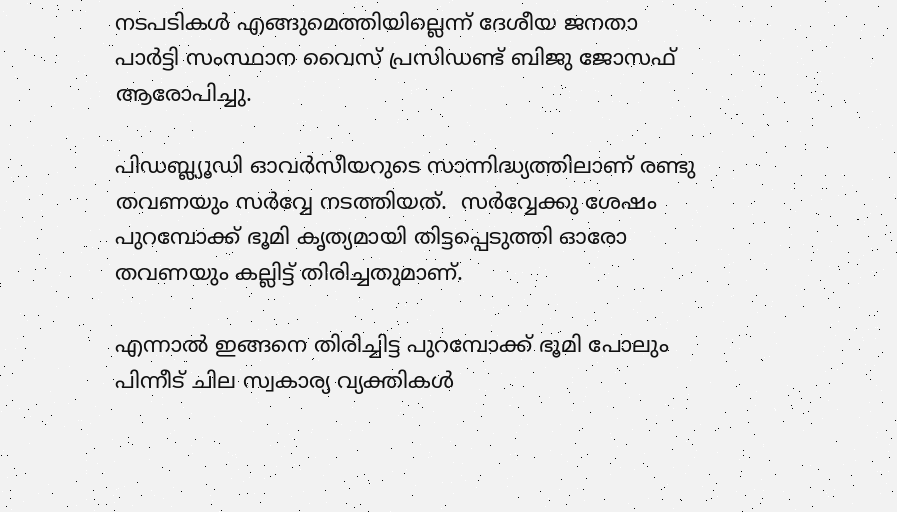നടപടികൾ എങ്ങുമെത്തിയില്ലെന്ന് ദേശീയ ജനതാ പാർട്ടി സംസ്ഥാന വൈസ് പ്രസിഡണ്ട് ബിജു ജോസഫ് ആരോപിച്ചു.

പിഡബ്ല്യൂഡി ഓവർസീയറുടെ സാന്നിദ്ധ്യത്തിലാണ് രണ്ടു തവണയും സർവ്വേ നടത്തിയത്.  സർവ്വേക്കു ശേഷം പുറമ്പോക്ക് ഭൂമി കൃത്യമായി തിട്ടപ്പെടുത്തി ഓരോ തവണയും കല്ലിട്ട് തിരിച്ചതുമാണ്.

എന്നാൽ ഇങ്ങനെ തിരിച്ചിട്ട പുറമ്പോക്ക് ഭൂമി പോലും പിന്നീട് ചില സ്വകാര്യ വ്യക്തികൾ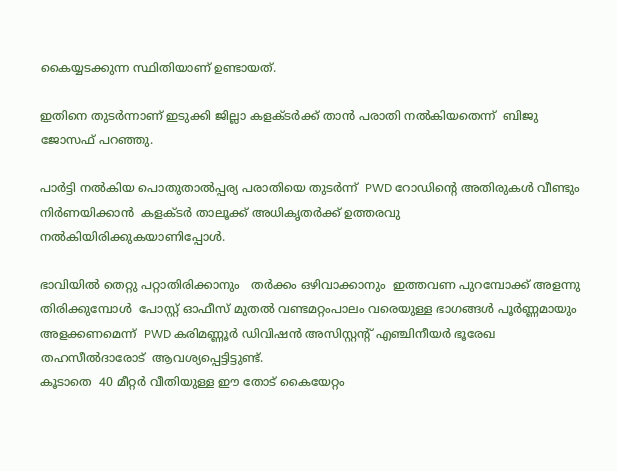കൈയ്യടക്കുന്ന സ്ഥിതിയാണ് ഉണ്ടായത്.

ഇതിനെ തുടർന്നാണ് ഇടുക്കി ജില്ലാ കളക്‌ടർക്ക് താൻ പരാതി നൽകിയതെന്ന്  ബിജു ജോസഫ് പറഞ്ഞു.

പാർട്ടി നൽകിയ പൊതുതാൽപ്പര്യ പരാതിയെ തുടർന്ന്  PWD റോഡിൻ്റെ അതിരുകൾ വീണ്ടും നിർണയിക്കാൻ  കളക്ടർ താലൂക്ക് അധികൃതർക്ക് ഉത്തരവു നൽകിയിരിക്കുകയാണിപ്പോൾ.

ഭാവിയിൽ തെറ്റു പറ്റാതിരിക്കാനും   തർക്കം ഒഴിവാക്കാനും  ഇത്തവണ പുറമ്പോക്ക് അളന്നു തിരിക്കുമ്പോൾ  പോസ്റ്റ് ഓഫീസ് മുതൽ വണ്ടമറ്റംപാലം വരെയുള്ള ഭാഗങ്ങൾ പൂർണ്ണമായും അളക്കണമെന്ന്  PWD കരിമണ്ണൂർ ഡിവിഷൻ അസിസ്റ്റൻ്റ് എഞ്ചിനീയർ ഭൂരേഖ തഹസീൽദാരോട്  ആവശ്യപ്പെട്ടിട്ടുണ്ട്.
കൂടാതെ  40 മീറ്റർ വീതിയുള്ള ഈ തോട് കൈയേറ്റം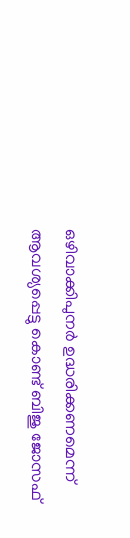ഒഴിവാക്കിപുനർ ഉദ്ധരിക്കണമെന്ന് ആവശ്യപ്പെട്ടു കൊണ്ട് ബിജു ജോസഫ്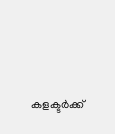കളക്ടർക്ക്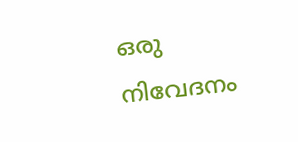ഒരു നിവേദനം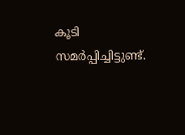കൂടി സമർപ്പിച്ചിട്ടുണ്ട്.